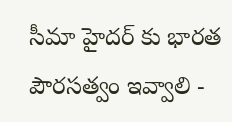సీమా హైదర్ కు భారత పౌరసత్వం ఇవ్వాలి -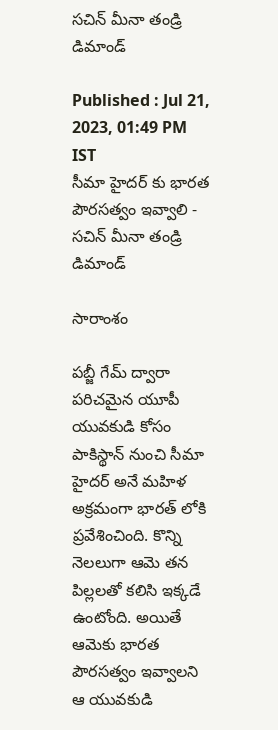సచిన్ మీనా తండ్రి డిమాండ్

Published : Jul 21, 2023, 01:49 PM IST
సీమా హైదర్ కు భారత పౌరసత్వం ఇవ్వాలి - సచిన్ మీనా తండ్రి డిమాండ్

సారాంశం

పబ్జీ గేమ్ ద్వారా పరిచమైన యూపీ యువకుడి కోసం పాకిస్థాన్ నుంచి సీమా హైదర్ అనే మహిళ అక్రమంగా భారత్ లోకి ప్రవేశించింది. కొన్ని నెలలుగా ఆమె తన పిల్లలతో కలిసి ఇక్కడే ఉంటోంది. అయితే ఆమెకు భారత పౌరసత్వం ఇవ్వాలని ఆ యువకుడి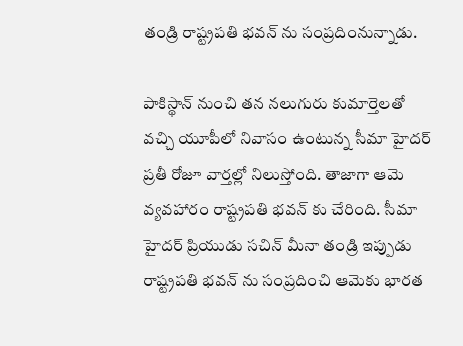తండ్రి రాష్ట్రపతి భవన్ ను సంప్రదింనున్నాడు.

పాకిస్థాన్ నుంచి తన నలుగురు కుమార్తెలతో వచ్చి యూపీలో నివాసం ఉంటున్న సీమా హైదర్ ప్రతీ రోజూ వార్తల్లో నిలుస్తోంది. తాజాగా ఆమె వ్యవహారం రాష్ట్రపతి భవన్ కు చేరింది. సీమా హైదర్ ప్రియుడు సచిన్ మీనా తండ్రి ఇప్పుడు రాష్ట్రపతి భవన్ ను సంప్రదించి ఆమెకు భారత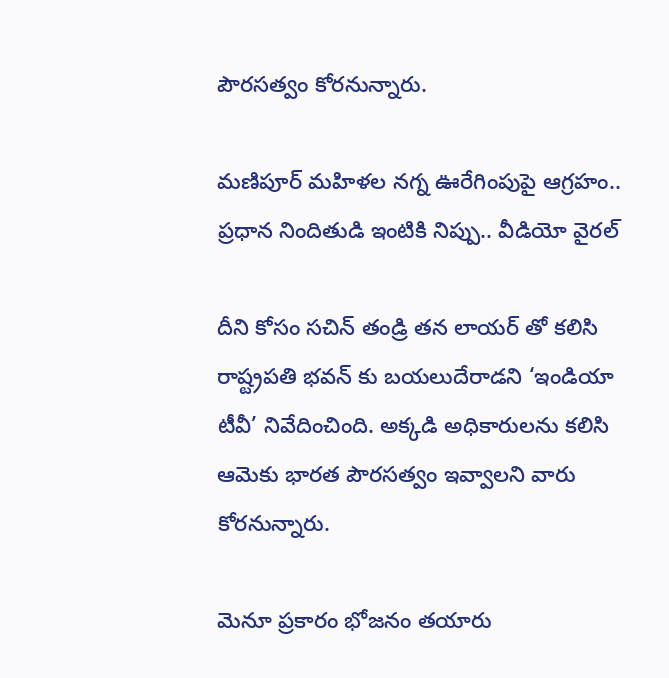పౌరసత్వం కోరనున్నారు.

మణిపూర్ మహిళల నగ్న ఊరేగింపుపై ఆగ్రహం.. ప్రధాన నిందితుడి ఇంటికి నిప్పు.. వీడియో వైరల్

దీని కోసం సచిన్ తండ్రి తన లాయర్ తో కలిసి రాష్ట్రపతి భవన్ కు బయలుదేరాడని ‘ఇండియా టీవీ’ నివేదించింది. అక్కడి అధికారులను కలిసి ఆమెకు భారత పౌరసత్వం ఇవ్వాలని వారు కోరనున్నారు.

మెనూ ప్రకారం భోజనం తయారు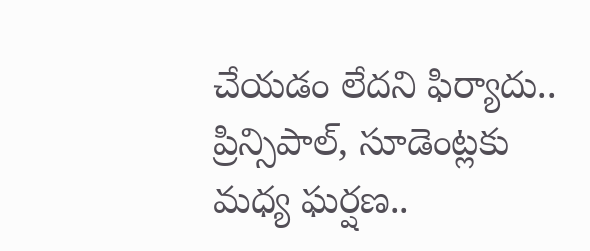చేయడం లేదని ఫిర్యాదు.. ప్రిన్సిపాల్, సూడెంట్లకు మధ్య ఘర్షణ..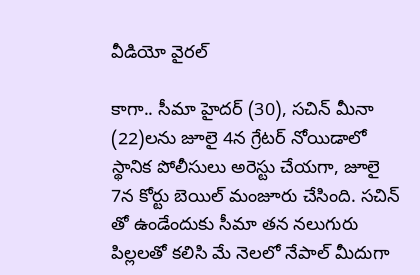వీడియో వైరల్

కాగా.. సీమా హైదర్ (30), సచిన్ మీనా (22)లను జూలై 4న గ్రేటర్ నోయిడాలో స్థానిక పోలీసులు అరెస్టు చేయగా, జూలై 7న కోర్టు బెయిల్ మంజూరు చేసింది. సచిన్ తో ఉండేందుకు సీమా తన నలుగురు పిల్లలతో కలిసి మే నెలలో నేపాల్ మీదుగా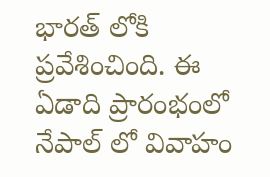భారత్ లోకి ప్రవేశించింది. ఈ ఏడాది ప్రారంభంలో నేపాల్ లో వివాహం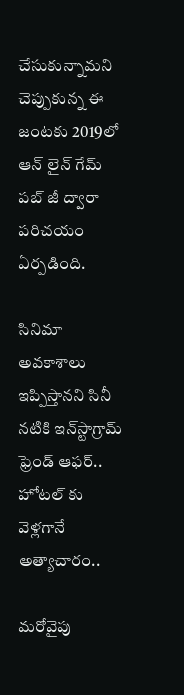చేసుకున్నామని చెప్పుకున్న ఈ జంటకు 2019లో ఆన్ లైన్ గేమ్ పబ్ జీ ద్వారా పరిచయం ఏర్పడింది.

సినిమా అవకాశాలు ఇప్పిస్తానని సినీ నటికి ఇన్‌స్టాగ్రామ్‌ ఫ్రెండ్ ఆఫర్.. హోటల్ కు వెళ్లగానే అత్యాచారం..

మరోవైపు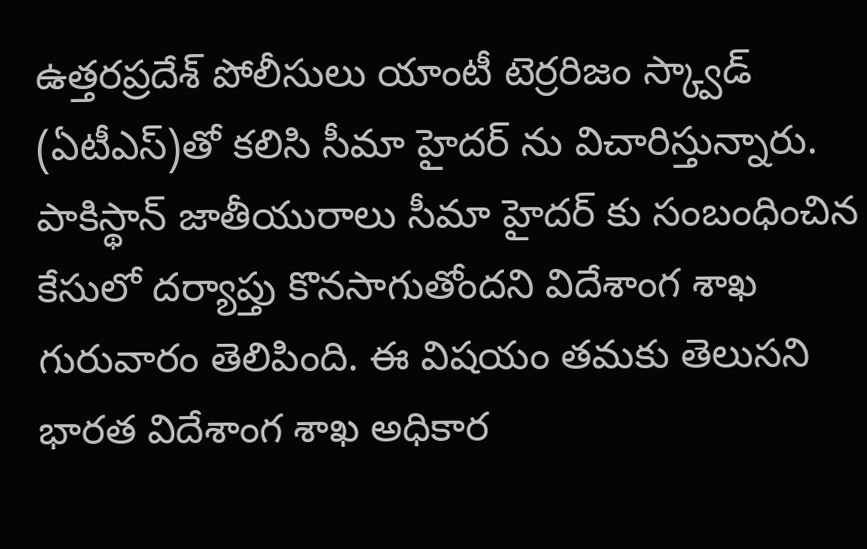ఉత్తరప్రదేశ్ పోలీసులు యాంటీ టెర్రరిజం స్క్వాడ్ (ఏటీఎస్)తో కలిసి సీమా హైదర్ ను విచారిస్తున్నారు. పాకిస్థాన్ జాతీయురాలు సీమా హైదర్ కు సంబంధించిన కేసులో దర్యాప్తు కొనసాగుతోందని విదేశాంగ శాఖ గురువారం తెలిపింది. ఈ విషయం తమకు తెలుసని భారత విదేశాంగ శాఖ అధికార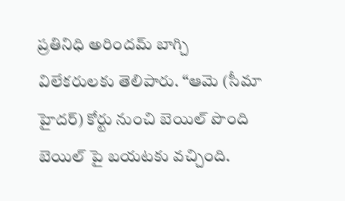ప్రతినిధి అరిందమ్ బాగ్చి విలేకరులకు తెలిపారు. ‘‘ఆమె (సీమా హైదర్) కోర్టు నుంచి బెయిల్ పొంది బెయిల్ పై బయటకు వచ్చింది.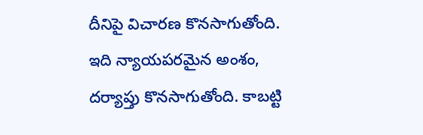దీనిపై విచారణ కొనసాగుతోంది. ఇది న్యాయపరమైన అంశం, దర్యాప్తు కొనసాగుతోంది. కాబట్టి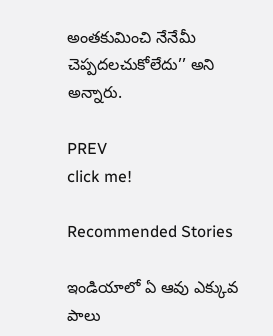అంతకుమించి నేనేమీ చెప్పదలచుకోలేదు’’ అని అన్నారు.

PREV
click me!

Recommended Stories

ఇండియాలో ఏ ఆవు ఎక్కువ పాలు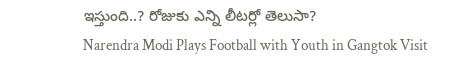ఇస్తుంది..? రోజుకు ఎన్ని లీటర్లో తెలుసా?
Narendra Modi Plays Football with Youth in Gangtok Visit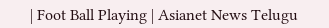| Foot Ball Playing | Asianet News Telugu